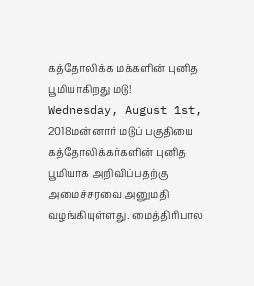கத்தோலிக்க மக்களின் புனித பூமியாகிறது மடு!
Wednesday, August 1st, 2018மன்னார் மடுப் பகுதியை கத்தோலிக்கர்களின் புனித பூமியாக அறிவிப்பதற்கு அமைச்சரவை அனுமதி வழங்கியுள்ளது. மைத்திரிபால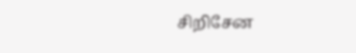சிறிசேன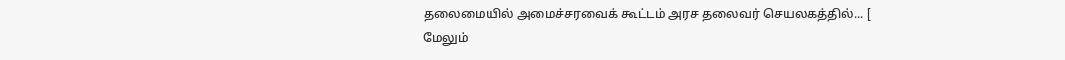தலைமையில் அமைச்சரவைக் கூட்டம் அரச தலைவர் செயலகத்தில்... [ மேலும்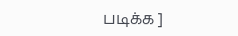படிக்க ]